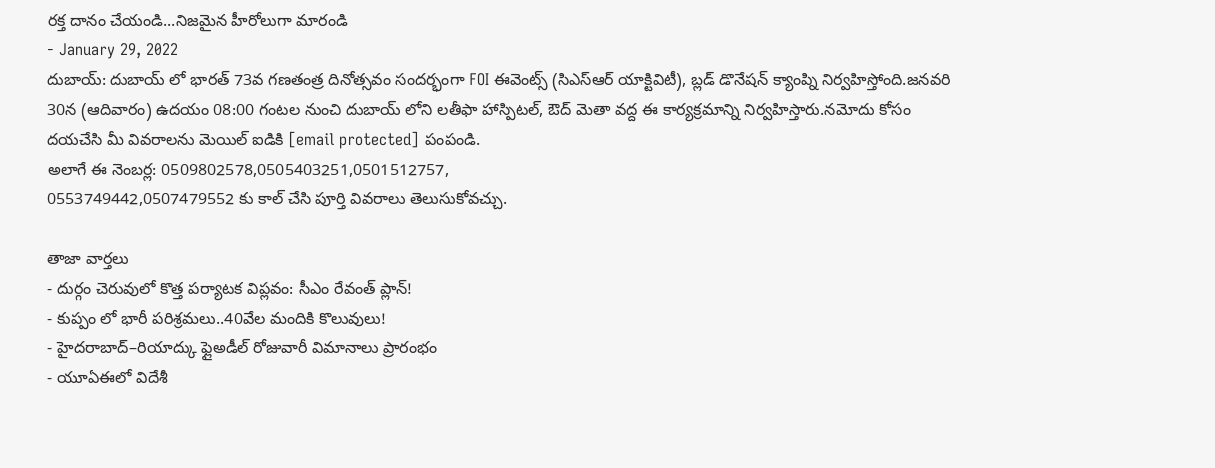రక్త దానం చేయండి...నిజమైన హీరోలుగా మారండి
- January 29, 2022
దుబాయ్: దుబాయ్ లో భారత్ 73వ గణతంత్ర దినోత్సవం సందర్భంగా FOI ఈవెంట్స్ (సిఎస్ఆర్ యాక్టివిటీ), బ్లడ్ డొనేషన్ క్యాంప్ని నిర్వహిస్తోంది.జనవరి 30న (ఆదివారం) ఉదయం 08:00 గంటల నుంచి దుబాయ్ లోని లతీఫా హాస్పిటల్, ఔద్ మెతా వద్ద ఈ కార్యక్రమాన్ని నిర్వహిస్తారు.నమోదు కోసం దయచేసి మీ వివరాలను మెయిల్ ఐడికి [email protected] పంపండి.
అలాగే ఈ నెంబర్ల: 0509802578,0505403251,0501512757,
0553749442,0507479552 కు కాల్ చేసి పూర్తి వివరాలు తెలుసుకోవచ్చు.

తాజా వార్తలు
- దుర్గం చెరువులో కొత్త పర్యాటక విప్లవం: సీఎం రేవంత్ ప్లాన్!
- కుప్పం లో భారీ పరిశ్రమలు..40వేల మందికి కొలువులు!
- హైదరాబాద్–రియాద్కు ఫ్లైఅడీల్ రోజువారీ విమానాలు ప్రారంభం
- యూఏఈలో విదేశీ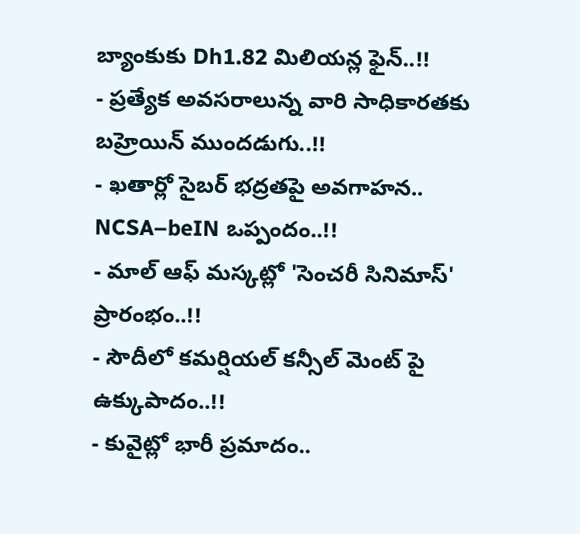బ్యాంకుకు Dh1.82 మిలియన్ల ఫైన్..!!
- ప్రత్యేక అవసరాలున్న వారి సాధికారతకు బహ్రెయిన్ ముందడుగు..!!
- ఖతార్లో సైబర్ భద్రతపై అవగాహన.. NCSA–beIN ఒప్పందం..!!
- మాల్ ఆఫ్ మస్కట్లో 'సెంచరీ సినిమాస్' ప్రారంభం..!!
- సౌదీలో కమర్షియల్ కన్సీల్ మెంట్ పై ఉక్కుపాదం..!!
- కువైట్లో భారీ ప్రమాదం..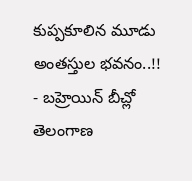కుప్పకూలిన మూడు అంతస్తుల భవనం..!!
- బహ్రెయిన్ బీచ్లో తెలంగాణ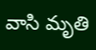వాసి మృతి